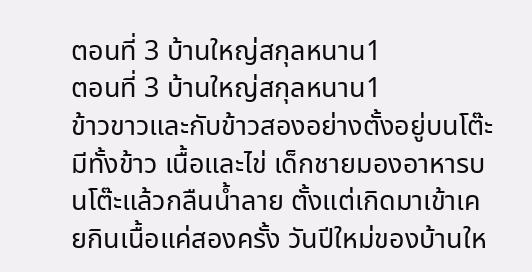ตอนที่ 3 บ้านใหญ่สกุลหนาน1
ตอนที่ 3 บ้านใหญ่สกุลหนาน1
ข้าวขาวและกับข้าวสองอย่างตั้งอยู่บนโต๊ะ มีทั้งข้าว เนื้อและไข่ เด็กชายมองอาหารบนโต๊ะแล้วกลืนน้ำลาย ตั้งแต่เกิดมาเข้าเคยกินเนื้อแค่สองครั้ง วันปีใหม่ของบ้านให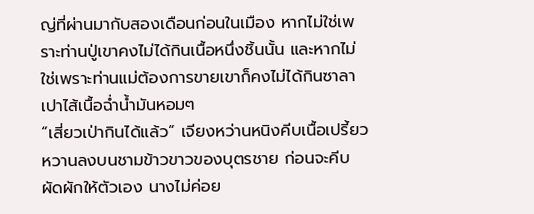ญ่ที่ผ่านมากับสองเดือนก่อนในเมือง หากไม่ใช่เพราะท่านปู่เขาคงไม่ได้กินเนื้อหนึ่งชิ้นนั้น และหากไม่ใช่เพราะท่านแม่ต้องการขายเขาก็คงไม่ได้กินซาลาเปาไส้เนื้อฉ่ำน้ำมันหอมๆ
“เสี่ยวเป่ากินได้แล้ว” เจียงหว่านหนิงคีบเนื้อเปรี้ยวหวานลงบนชามข้าวขาวของบุตรชาย ก่อนจะคีบผัดผักให้ตัวเอง นางไม่ค่อย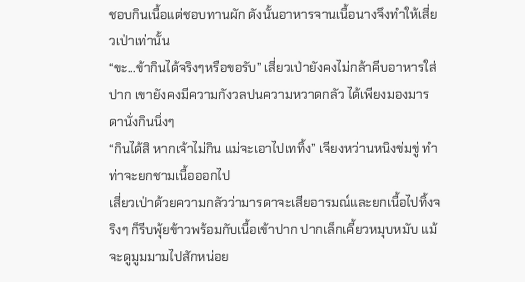ชอบกินเนื้อแต่ชอบทานผัก ดังนั้นอาหารจานเนื้อนางจึงทำให้เสี่ยวเป่าเท่านั้น
“ขะ...ข้ากินได้จริงๆหรือขอรับ” เสี่ยวเป่ายังคงไม่กล้าคีบอาหารใส่ปาก เขายังคงมีความกังวลปนความหวาดกลัว ได้เพียงมองมารดานั่งกินนิ่งๆ
“กินได้สิ หากเจ้าไม่กิน แม่จะเอาไปเททิ้ง” เจียงหว่านหนิงข่มขู่ ทำท่าจะยกชามเนื้อออกไป
เสี่ยวเป่าด้วยความกลัวว่ามารดาจะเสียอารมณ์และยกเนื้อไปทิ้งจริงๆ ก็รีบพุ้ยข้าวพร้อมกับเนื้อเข้าปาก ปากเล็กเคี้ยวหมุบหมับ แม้จะดูมูมมามไปสักหน่อย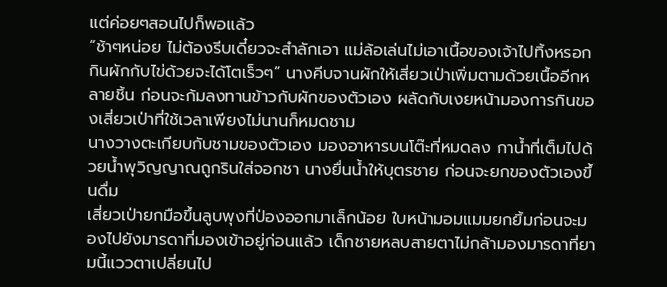แต่ค่อยๆสอนไปก็พอแล้ว
“ช้าๆหน่อย ไม่ต้องรีบเดี๋ยวจะสำลักเอา แม่ล้อเล่นไม่เอาเนื้อของเจ้าไปทิ้งหรอก กินผักกับไข่ด้วยจะได้โตเร็วๆ” นางคีบจานผักให้เสี่ยวเป่าเพิ่มตามด้วยเนื้ออีกหลายชิ้น ก่อนจะก้มลงทานข้าวกับผักของตัวเอง ผลัดกับเงยหน้ามองการกินของเสี่ยวเป่าที่ใช้เวลาเพียงไม่นานก็หมดชาม
นางวางตะเกียบกับชามของตัวเอง มองอาหารบนโต๊ะที่หมดลง กาน้ำที่เต็มไปด้วยน้ำพุวิญญาณถูกรินใส่จอกชา นางยื่นน้ำให้บุตรชาย ก่อนจะยกของตัวเองขึ้นดื่ม
เสี่ยวเป่ายกมือขึ้นลูบพุงที่ป่องออกมาเล็กน้อย ใบหน้ามอมแมมยกยิ้มก่อนจะมองไปยังมารดาที่มองเข้าอยู่ก่อนแล้ว เด็กชายหลบสายตาไม่กล้ามองมารดาที่ยามนี้แววตาเปลี่ยนไป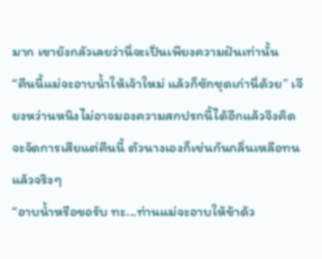มาก เขายังกลัวเลยว่านี่จะเป็นเพียงความฝันเท่านั้น
“คืนนี้แม่จะอาบน้ำให้เจ้าใหม่ แล้วก็ซักชุดเก่านี่ด้วย” เจียงหว่านหนิงไม่อาจมองความสกปรกนี้ได้อีกแล้วจึงคิดจะจัดการเสียแต่คืนนี้ ตัวนางเองก็เช่นกันกลิ่นเหลือทนแล้วจริงๆ
“อาบน้ำหรือขอรับ ทะ...ท่านแม่จะอาบให้ข้าด้ว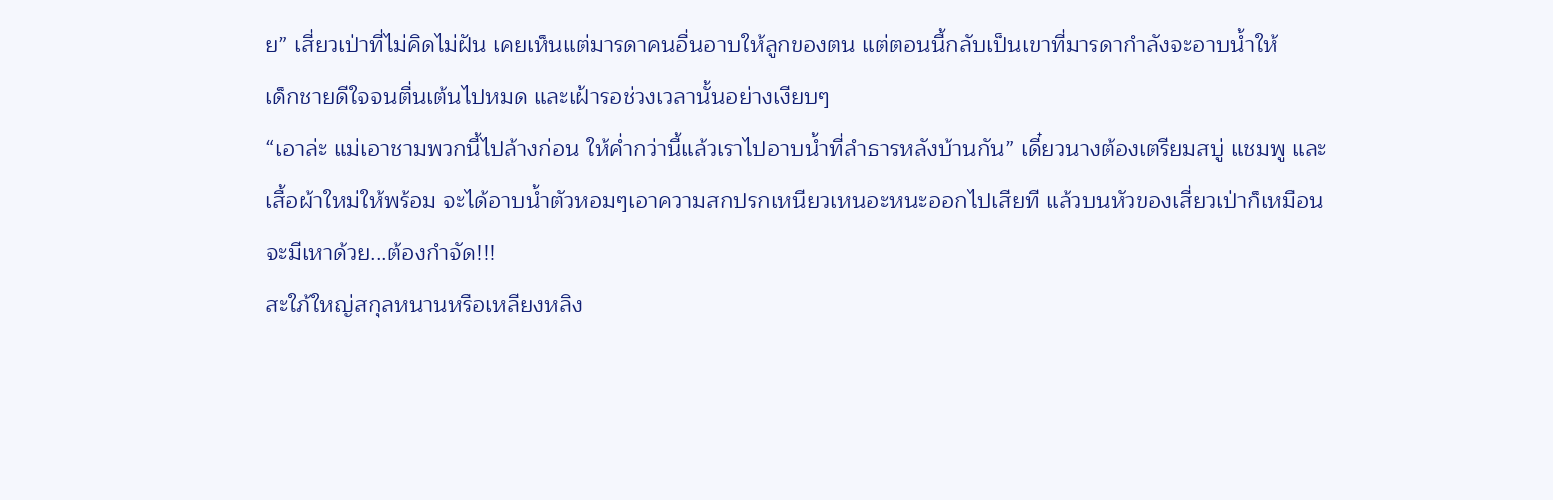ย” เสี่ยวเป่าที่ไม่คิดไม่ฝัน เคยเห็นแต่มารดาคนอื่นอาบให้ลูกของตน แต่ตอนนี้กลับเป็นเขาที่มารดากำลังจะอาบน้ำให้
เด็กชายดีใจจนตื่นเต้นไปหมด และเฝ้ารอช่วงเวลานั้นอย่างเงียบๆ
“เอาล่ะ แม่เอาชามพวกนี้ไปล้างก่อน ให้ค่ำกว่านี้แล้วเราไปอาบน้ำที่ลำธารหลังบ้านกัน” เดี๋ยวนางต้องเตรียมสบู่ แชมพู และเสื้อผ้าใหม่ให้พร้อม จะได้อาบน้ำตัวหอมๆเอาความสกปรกเหนียวเหนอะหนะออกไปเสียที แล้วบนหัวของเสี่ยวเป่าก็เหมือนจะมีเหาด้วย...ต้องกำจัด!!!
สะใภ้ใหญ่สกุลหนานหรือเหลียงหลิง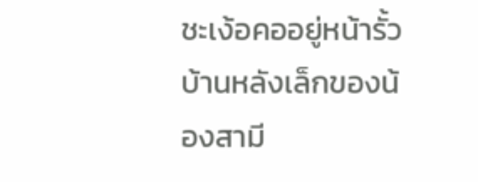ชะเง้อคออยู่หน้ารั้วบ้านหลังเล็กของน้องสามี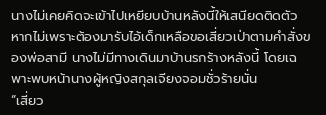นางไม่เคยคิดจะเข้าไปเหยียบบ้านหลังนี้ให้เสนียดติดตัว หากไม่เพราะต้องมารับไอ้เด็กเหลือขอเสี่ยวเป่าตามคำสั่งของพ่อสามี นางไม่มีทางเดินมาบ้านรกร้างหลังนี้ โดยเฉพาะพบหน้านางผู้หญิงสกุลเจียงจอมชั่วร้ายนั่น
“เสี่ยว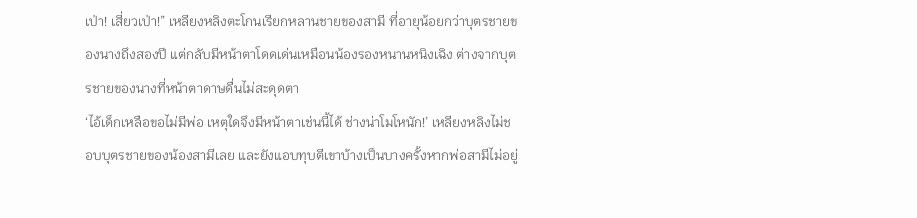เป่า! เสี่ยวเป่า!” เหลียงหลิงตะโกนเรียกหลานชายของสามี ที่อายุน้อยกว่าบุตรชายของนางถึงสองปี แต่กลับมีหน้าตาโดดเด่นเหมือนน้องรองหนานหนิงเฉิง ต่างจากบุตรชายของนางที่หน้าตาดาษดื่นไม่สะดุดตา
‘ไอ้เด็กเหลือขอไม่มีพ่อ เหตุใดจึงมีหน้าตาเช่นนี้ได้ ช่างน่าโมโหนัก!’ เหลียงหลิงไม่ชอบบุตรชายของน้องสามีเลย และยังแอบทุบตีเขาบ้างเป็นบางครั้งหากพ่อสามีไม่อยู่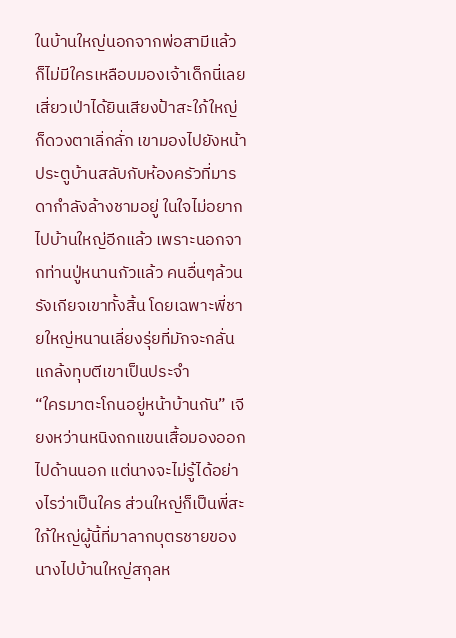ในบ้านใหญ่นอกจากพ่อสามีแล้วก็ไม่มีใครเหลือบมองเจ้าเด็กนี่เลย
เสี่ยวเป่าได้ยินเสียงป้าสะใภ้ใหญ่ก็ดวงตาเลิ่กลั่ก เขามองไปยังหน้าประตูบ้านสลับกับห้องครัวที่มารดากำลังล้างชามอยู่ ในใจไม่อยากไปบ้านใหญ่อีกแล้ว เพราะนอกจากท่านปู่หนานกัวแล้ว คนอื่นๆล้วนรังเกียจเขาทั้งสิ้น โดยเฉพาะพี่ชายใหญ่หนานเลี่ยงรุ่ยที่มักจะกลั่นแกล้งทุบตีเขาเป็นประจำ
“ใครมาตะโกนอยู่หน้าบ้านกัน” เจียงหว่านหนิงถกแขนเสื้อมองออกไปด้านนอก แต่นางจะไม่รู้ได้อย่างไรว่าเป็นใคร ส่วนใหญ่ก็เป็นพี่สะใภ้ใหญ่ผู้นี้ที่มาลากบุตรชายของนางไปบ้านใหญ่สกุลห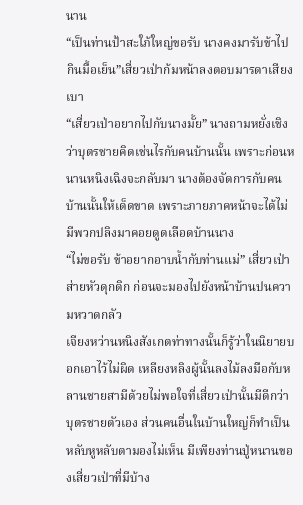นาน
“เป็นท่านป้าสะใภ้ใหญ่ขอรับ นางคงมารับข้าไปกินมื้อเย็น”เสี่ยวเป่าก้มหน้าลงตอบมารดาเสียงเบา
“เสี่ยวเป่าอยากไปกับนางมั้ย” นางถามหยั่งเชิงว่าบุตรชายคิดเช่นไรกับคนบ้านนั้น เพราะก่อนหนานหนิงเฉิงจะกลับมา นางต้องจัดการกับคนบ้านนั้นให้เด็ดขาด เพราะภายภาคหน้าจะได้ไม่มีพวกปลิงมาคอยดูดเลือดบ้านนาง
“ไม่ขอรับ ข้าอยากอาบน้ำกับท่านแม่” เสี่ยวเป่าส่ายหัวดุกดิก ก่อนจะมองไปยังหน้าบ้านปนความหวาดกลัว
เจียงหว่านหนิงสังเกตท่าทางนั้นก็รู้ว่าในนิยายบอกเอาไว้ไม่ผิด เหลียงหลิงผู้นั้นลงไม้ลงมือกับหลานชายสามีด้วยไม่พอใจที่เสี่ยวเป่านั้นมีดีกว่าบุตรชายตัวเอง ส่วนคนอื่นในบ้านใหญ่ก็ทำเป็นหลับหูหลับตามองไม่เห็น มีเพียงท่านปู่หนานของเสี่ยวเป่าที่มีบ้าง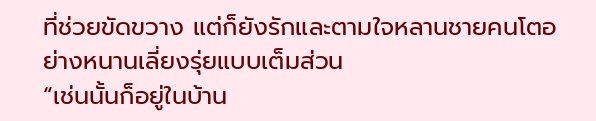ที่ช่วยขัดขวาง แต่ก็ยังรักและตามใจหลานชายคนโตอย่างหนานเลี่ยงรุ่ยแบบเต็มส่วน
“เช่นนั้นก็อยู่ในบ้าน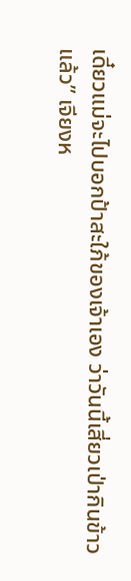เดี๋ยวแม่จะไปบอกป้าสะใภ้ของเจ้าเอง ว่าวันนี้เสี่ยวเป่ากินข้าวแล้ว” เจียงห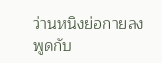ว่านหนิงย่อกายลงพูดกับ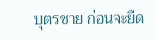บุตรชาย ก่อนจะยืด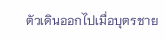ตัวเดินออกไปเมื่อบุตรชาย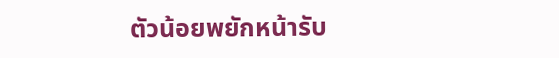ตัวน้อยพยักหน้ารับ